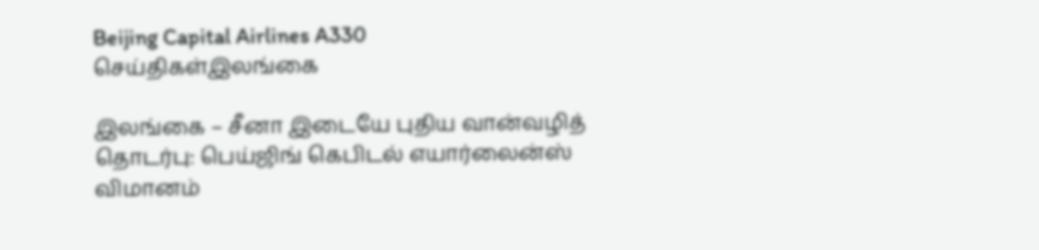Beijing Capital Airlines A330
செய்திகள்இலங்கை

இலங்கை – சீனா இடையே புதிய வான்வழித் தொடர்பு: பெய்ஜிங் கெபிடல் எயார்லைன்ஸ் விமானம்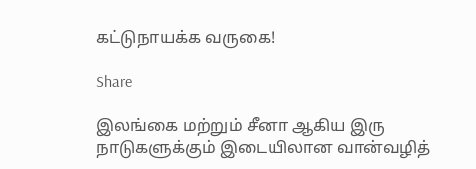கட்டுநாயக்க வருகை!

Share

இலங்கை மற்றும் சீனா ஆகிய இரு நாடுகளுக்கும் இடையிலான வான்வழித்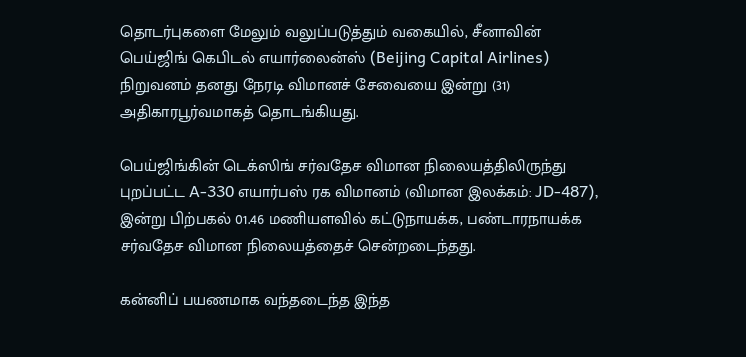தொடர்புகளை மேலும் வலுப்படுத்தும் வகையில், சீனாவின் பெய்ஜிங் கெபிடல் எயார்லைன்ஸ் (Beijing Capital Airlines) நிறுவனம் தனது நேரடி விமானச் சேவையை இன்று (31) அதிகாரபூர்வமாகத் தொடங்கியது.

பெய்ஜிங்கின் டெக்ஸிங் சர்வதேச விமான நிலையத்திலிருந்து புறப்பட்ட A-330 எயார்பஸ் ரக விமானம் (விமான இலக்கம்: JD-487), இன்று பிற்பகல் 01.46 மணியளவில் கட்டுநாயக்க, பண்டாரநாயக்க சர்வதேச விமான நிலையத்தைச் சென்றடைந்தது.

கன்னிப் பயணமாக வந்தடைந்த இந்த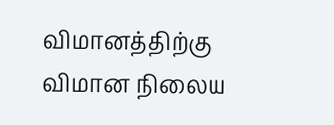விமானத்திற்கு விமான நிலைய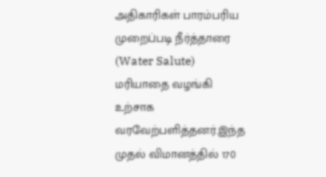அதிகாரிகள் பாரம்பரிய முறைப்படி நீர்த்தாரை (Water Salute) மரியாதை வழங்கி உற்சாக வரவேற்பளித்தனர்.இந்த முதல் விமானத்தில் 170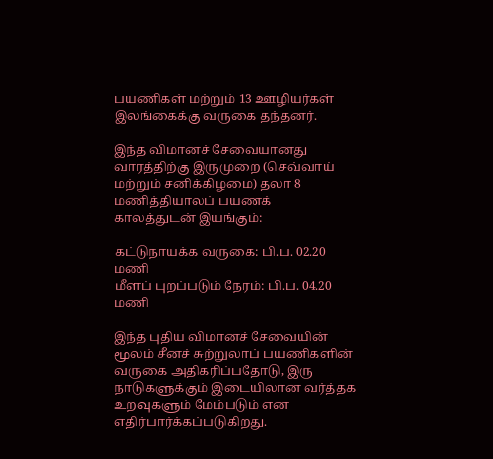பயணிகள் மற்றும் 13 ஊழியர்கள் இலங்கைக்கு வருகை தந்தனர்.

இந்த விமானச் சேவையானது வாரத்திற்கு இருமுறை (செவ்வாய் மற்றும் சனிக்கிழமை) தலா 8 மணித்தியாலப் பயணக் காலத்துடன் இயங்கும்:

கட்டுநாயக்க வருகை: பி.ப. 02.20 மணி
மீளப் புறப்படும் நேரம்: பி.ப. 04.20 மணி

இந்த புதிய விமானச் சேவையின் மூலம் சீனச் சுற்றுலாப் பயணிகளின் வருகை அதிகரிப்பதோடு, இரு நாடுகளுக்கும் இடையிலான வர்த்தக உறவுகளும் மேம்படும் என எதிர்பார்க்கப்படுகிறது.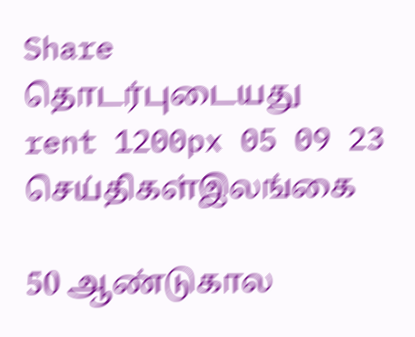Share
தொடர்புடையது
rent 1200px 05 09 23
செய்திகள்இலங்கை

50 ஆண்டுகால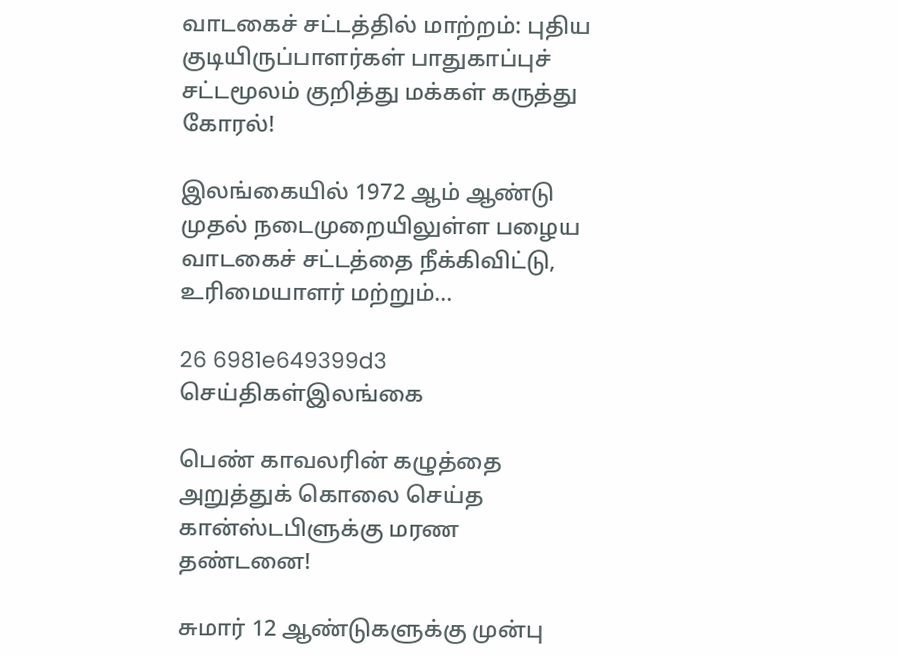வாடகைச் சட்டத்தில் மாற்றம்: புதிய குடியிருப்பாளர்கள் பாதுகாப்புச் சட்டமூலம் குறித்து மக்கள் கருத்து கோரல்!

இலங்கையில் 1972 ஆம் ஆண்டு முதல் நடைமுறையிலுள்ள பழைய வாடகைச் சட்டத்தை நீக்கிவிட்டு, உரிமையாளர் மற்றும்...

26 6981e649399d3
செய்திகள்இலங்கை

பெண் காவலரின் கழுத்தை அறுத்துக் கொலை செய்த கான்ஸ்டபிளுக்கு மரண தண்டனை!

சுமார் 12 ஆண்டுகளுக்கு முன்பு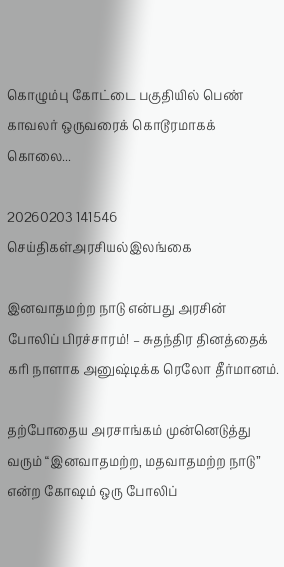கொழும்பு கோட்டை பகுதியில் பெண் காவலர் ஒருவரைக் கொடூரமாகக் கொலை...

20260203 141546
செய்திகள்அரசியல்இலங்கை

இனவாதமற்ற நாடு என்பது அரசின் போலிப் பிரச்சாரம்! – சுதந்திர தினத்தைக் கரி நாளாக அனுஷ்டிக்க ரெலோ தீர்மானம்.

தற்போதைய அரசாங்கம் முன்னெடுத்து வரும் “இனவாதமற்ற, மதவாதமற்ற நாடு” என்ற கோஷம் ஒரு போலிப்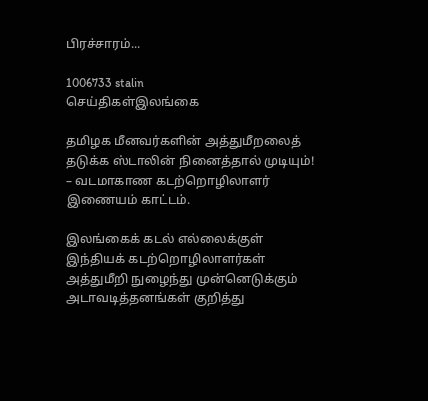பிரச்சாரம்...

1006733 stalin
செய்திகள்இலங்கை

தமிழக மீனவர்களின் அத்துமீறலைத் தடுக்க ஸ்டாலின் நினைத்தால் முடியும்! – வடமாகாண கடற்றொழிலாளர் இணையம் காட்டம்.

இலங்கைக் கடல் எல்லைக்குள் இந்தியக் கடற்றொழிலாளர்கள் அத்துமீறி நுழைந்து முன்னெடுக்கும் அடாவடித்தனங்கள் குறித்து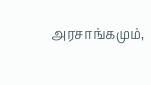அரசாங்கமும்,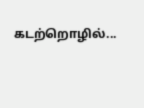கடற்றொழில்...